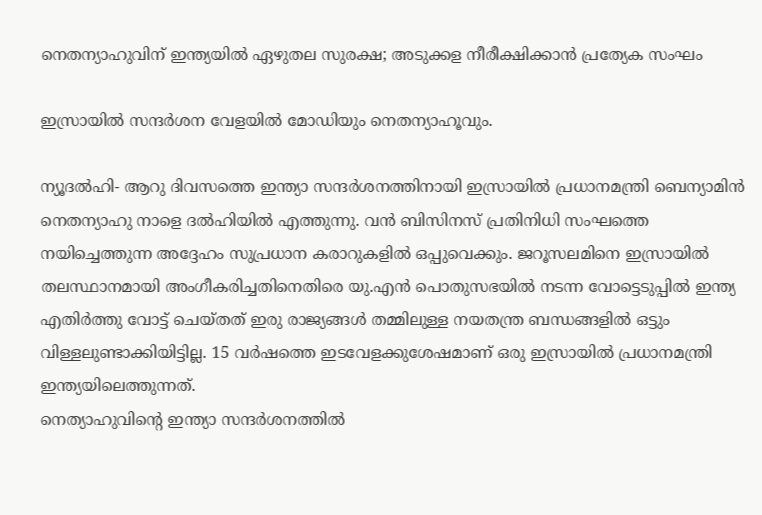നെതന്യാഹുവിന് ഇന്ത്യയില്‍ ഏഴുതല സുരക്ഷ; അടുക്കള നീരീക്ഷിക്കാന്‍ പ്രത്യേക സംഘം

ഇസ്രായില്‍ സന്ദര്‍ശന വേളയില്‍ മോഡിയും നെതന്യാഹൂവും.

ന്യൂദല്‍ഹി- ആറു ദിവസത്തെ ഇന്ത്യാ സന്ദര്‍ശനത്തിനായി ഇസ്രായില്‍ പ്രധാനമന്ത്രി ബെന്യാമിന്‍ നെതന്യാഹു നാളെ ദല്‍ഹിയില്‍ എത്തുന്നു. വന്‍ ബിസിനസ് പ്രതിനിധി സംഘത്തെ നയിച്ചെത്തുന്ന അദ്ദേഹം സുപ്രധാന കരാറുകളില്‍ ഒപ്പുവെക്കും. ജറൂസലമിനെ ഇസ്രായില്‍ തലസ്ഥാനമായി അംഗീകരിച്ചതിനെതിരെ യു.എന്‍ പൊതുസഭയില്‍ നടന്ന വോട്ടെടുപ്പില്‍ ഇന്ത്യ എതിര്‍ത്തു വോട്ട് ചെയ്തത് ഇരു രാജ്യങ്ങള്‍ തമ്മിലുള്ള നയതന്ത്ര ബന്ധങ്ങളില്‍ ഒട്ടും വിള്ളലുണ്ടാക്കിയിട്ടില്ല. 15 വര്‍ഷത്തെ ഇടവേളക്കുശേഷമാണ് ഒരു ഇസ്രായില്‍ പ്രധാനമന്ത്രി ഇന്ത്യയിലെത്തുന്നത്.
നെത്യാഹുവിന്റെ ഇന്ത്യാ സന്ദര്‍ശനത്തില്‍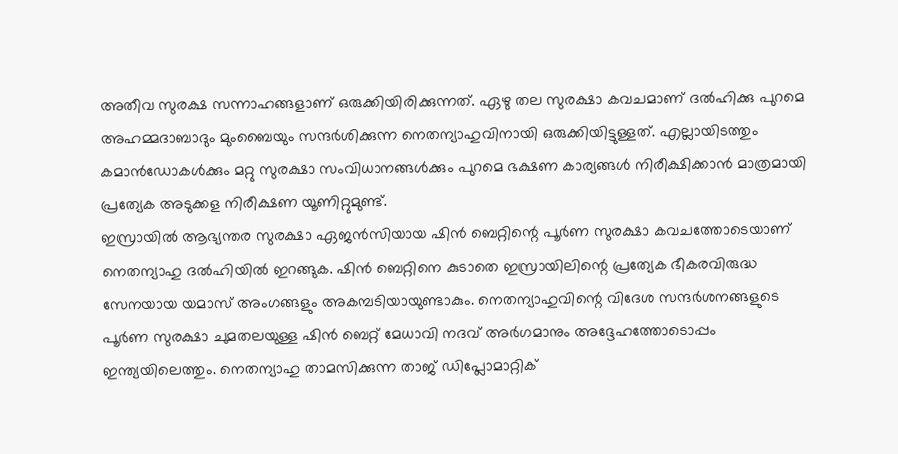അതീവ സുരക്ഷ സന്നാഹങ്ങളാണ് ഒരുക്കിയിരിക്കുന്നത്. ഏഴു തല സുരക്ഷാ കവചമാണ് ദല്‍ഹിക്കു പുറമെ അഹമ്മദാബാദും മുംബൈയും സന്ദര്‍ശിക്കുന്ന നെതന്യാഹുവിനായി ഒരുക്കിയിട്ടുള്ളത്. എല്ലായിടത്തും കമാന്‍ഡോകള്‍ക്കും മറ്റു സുരക്ഷാ സംവിധാനങ്ങള്‍ക്കും പുറമെ ഭക്ഷണ കാര്യങ്ങള്‍ നിരീക്ഷിക്കാന്‍ മാത്രമായി പ്രത്യേക അടുക്കള നിരീക്ഷണ യൂണിറ്റുമുണ്ട്.
ഇസ്രായില്‍ ആഭ്യന്തര സുരക്ഷാ ഏജന്‍സിയായ ഷിന്‍ ബെറ്റിന്റെ പൂര്‍ണ സുരക്ഷാ കവചത്തോടെയാണ് നെതന്യാഹു ദല്‍ഹിയില്‍ ഇറങ്ങുക. ഷിന്‍ ബെറ്റിനെ കുടാതെ ഇസ്രായിലിന്റെ പ്രത്യേക ഭീകരവിരുദ്ധ സേനയായ യമാസ് അംഗങ്ങളും അകമ്പടിയായുണ്ടാകും. നെതന്യാഹുവിന്റെ വിദേശ സന്ദര്‍ശനങ്ങളുടെ പൂര്‍ണ സുരക്ഷാ ചുമതലയുള്ള ഷിന്‍ ബെറ്റ് മേധാവി നദവ് അര്‍ഗമാനും അദ്ദേഹത്തോടൊപ്പം ഇന്ത്യയിലെത്തും. നെതന്യാഹു താമസിക്കുന്ന താജ് ഡിപ്ലോമാറ്റിക്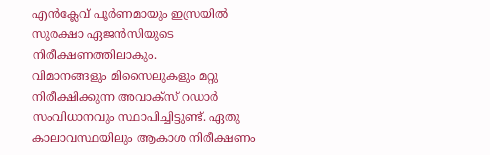എന്‍ക്ലേവ് പൂര്‍ണമായും ഇസ്രയില്‍ സുരക്ഷാ ഏജന്‍സിയുടെ നിരീക്ഷണത്തിലാകും.
വിമാനങ്ങളും മിസൈലുകളും മറ്റു നിരീക്ഷിക്കുന്ന അവാക്‌സ് റഡാര്‍ സംവിധാനവും സ്ഥാപിച്ചിട്ടുണ്ട്. ഏതു കാലാവസ്ഥയിലും ആകാശ നിരീക്ഷണം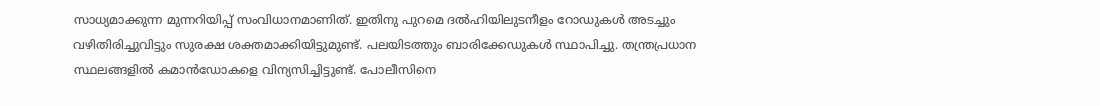സാധ്യമാക്കുന്ന മുന്നറിയിപ്പ് സംവിധാനമാണിത്. ഇതിനു പുറമെ ദല്‍ഹിയിലുടനീളം റോഡുകള്‍ അടച്ചും വഴിതിരിച്ചുവിട്ടും സുരക്ഷ ശക്തമാക്കിയിട്ടുമുണ്ട്. പലയിടത്തും ബാരിക്കേഡുകള്‍ സ്ഥാപിച്ചു. തന്ത്രപ്രധാന സ്ഥലങ്ങളില്‍ കമാന്‍ഡോകളെ വിന്യസിച്ചിട്ടുണ്ട്. പോലീസിനെ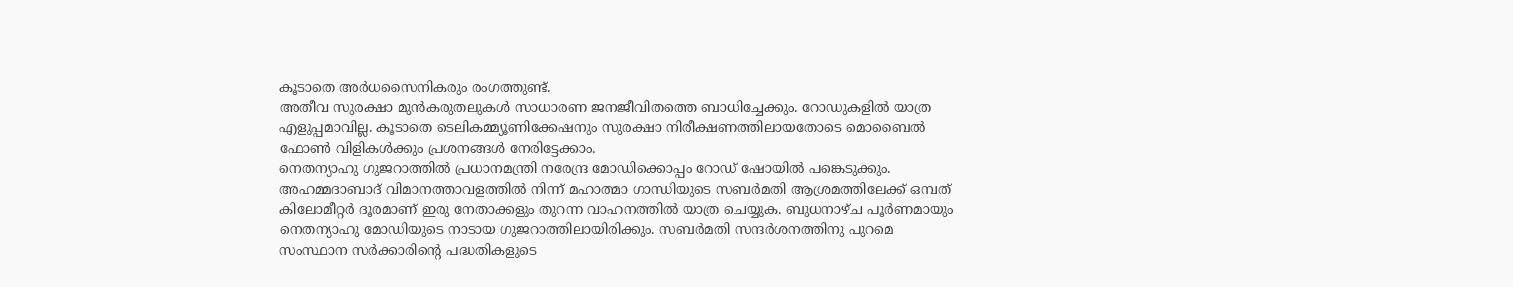കൂടാതെ അര്‍ധസൈനികരും രംഗത്തുണ്ട്.
അതീവ സുരക്ഷാ മുന്‍കരുതലുകള്‍ സാധാരണ ജനജീവിതത്തെ ബാധിച്ചേക്കും. റോഡുകളില്‍ യാത്ര എളുപ്പമാവില്ല. കൂടാതെ ടെലികമ്മ്യൂണിക്കേഷനും സുരക്ഷാ നിരീക്ഷണത്തിലായതോടെ മൊബൈല്‍ ഫോണ്‍ വിളികള്‍ക്കും പ്രശനങ്ങള്‍ നേരിട്ടേക്കാം.
നെതന്യാഹു ഗുജറാത്തില്‍ പ്രധാനമന്ത്രി നരേന്ദ്ര മോഡിക്കൊപ്പം റോഡ് ഷോയില്‍ പങ്കെടുക്കും. അഹമ്മദാബാദ് വിമാനത്താവളത്തില്‍ നിന്ന് മഹാത്മാ ഗാന്ധിയുടെ സബര്‍മതി ആശ്രമത്തിലേക്ക് ഒമ്പത് കിലോമീറ്റര്‍ ദൂരമാണ് ഇരു നേതാക്കളും തുറന്ന വാഹനത്തില്‍ യാത്ര ചെയ്യുക. ബുധനാഴ്ച പൂര്‍ണമായും നെതന്യാഹു മോഡിയുടെ നാടായ ഗുജറാത്തിലായിരിക്കും. സബര്‍മതി സന്ദര്‍ശനത്തിനു പുറമെ സംസ്ഥാന സര്‍ക്കാരിന്റെ പദ്ധതികളുടെ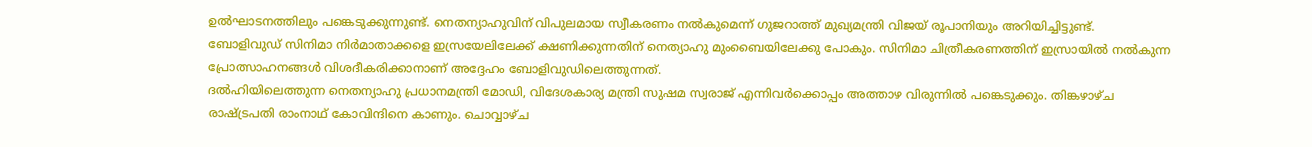ഉല്‍ഘാടനത്തിലും പങ്കെടുക്കുന്നുണ്ട്. നെതന്യാഹുവിന് വിപുലമായ സ്വീകരണം നല്‍കുമെന്ന് ഗുജറാത്ത് മുഖ്യമന്ത്രി വിജയ് രൂപാനിയും അറിയിച്ചിട്ടുണ്ട്.
ബോളിവുഡ് സിനിമാ നിര്‍മാതാക്കളെ ഇസ്രയേലിലേക്ക് ക്ഷണിക്കുന്നതിന് നെത്യാഹു മുംബൈയിലേക്കു പോകും. സിനിമാ ചിത്രീകരണത്തിന് ഇസ്രായില്‍ നല്‍കുന്ന പ്രോത്സാഹനങ്ങള്‍ വിശദീകരിക്കാനാണ് അദ്ദേഹം ബോളിവുഡിലെത്തുന്നത്.
ദല്‍ഹിയിലെത്തുന്ന നെതന്യാഹു പ്രധാനമന്ത്രി മോഡി, വിദേശകാര്യ മന്ത്രി സുഷമ സ്വരാജ് എന്നിവര്‍ക്കൊപ്പം അത്താഴ വിരുന്നില്‍ പങ്കെടുക്കും. തിങ്കഴാഴ്ച രാഷ്ട്രപതി രാംനാഥ് കോവിന്ദിനെ കാണും. ചൊവ്വാഴ്ച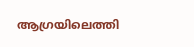ആഗ്രയിലെത്തി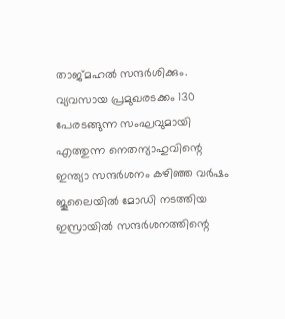താജ്മഹല്‍ സന്ദര്‍ശിക്കും.
വ്യവസായ പ്രമുഖരടക്കം 130 പേരടങ്ങുന്ന സംഘവുമായി എത്തുന്ന നെതന്യാഹുവിന്റെ ഇന്ത്യാ സന്ദര്‍ശനം കഴിഞ്ഞ വര്‍ഷം ജൂലൈയില്‍ മോഡി നടത്തിയ ഇസ്രായില്‍ സന്ദര്‍ശനത്തിന്റെ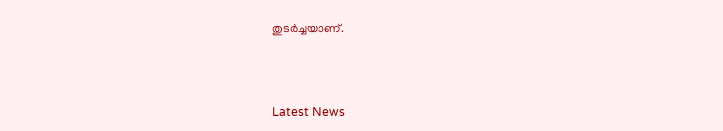തുടര്‍ച്ചയാണ്.



Latest News